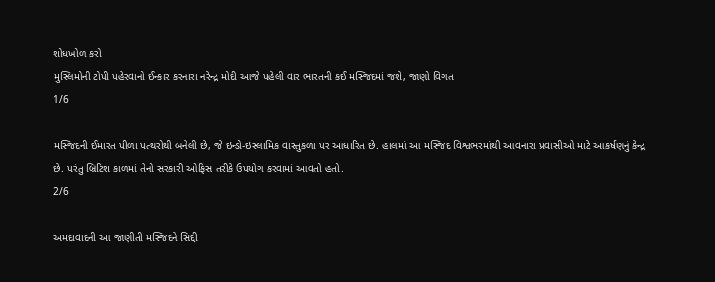શોધખોળ કરો
મુસ્લિમોની ટોપી પહેરવાનો ઈન્કાર કરનારા નરેન્દ્ર મોદી આજે પહેલી વાર ભારતની કઈ મસ્જિદમાં જશે, જાણો વિગત
1/6

મસ્જિદની ઈમારત પીળા પત્થરોથી બનેલી છે, જે ઇન્ડો-ઇસ્લામિક વાસ્તુકળા પર આધારિત છે. હાલમાં આ મસ્જિદ વિશ્વભરમાંથી આવનારા પ્રવાસીઓ માટે આકર્ષણનું કેન્દ્ર છે. પરંતુ બ્રિટિશ કાળમાં તેનો સરકારી ઓફિસ તરીકે ઉપયોગ કરવામાં આવતો હતો.
2/6

અમદાવાદની આ જાણીતી મસ્જિદને સિદ્દી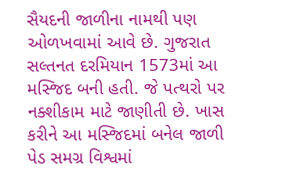સૈયદની જાળીના નામથી પણ ઓળખવામાં આવે છે. ગુજરાત સલ્તનત દરમિયાન 1573માં આ મસ્જિદ બની હતી. જે પત્થરો પર નક્શીકામ માટે જાણીતી છે. ખાસ કરીને આ મસ્જિદમાં બનેલ જાળી પેડ સમગ્ર વિશ્વમાં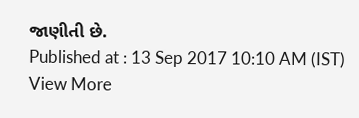જાણીતી છે.
Published at : 13 Sep 2017 10:10 AM (IST)
View More